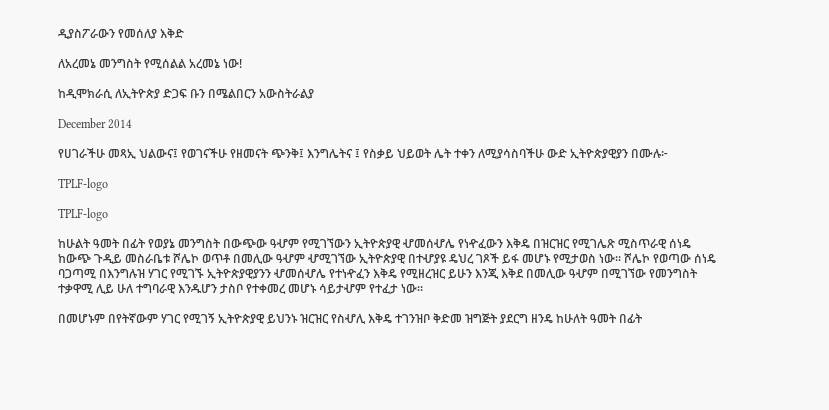ዲያስፖራውን የመሰለያ እቅድ

ለአረመኔ መንግስት የሚሰልል አረመኔ ነው!

ከዲሞክራሲ ለኢትዮጵያ ድጋፍ ቡን በሜልበርን አውስትራልያ

December 2014

የሀገራችሁ መጻኢ ህልውና፤ የወገናችሁ የዘመናት ጭንቅ፤ እንግሌትና ፤ የስቃይ ህይወት ሌት ተቀን ለሚያሳስባችሁ ውድ ኢትዮጵያዊያን በሙሉ፦

TPLF-logo

TPLF-logo

ከሁልት ዓመት በፊት የወያኔ መንግስት በውጭው ዓሇም የሚገኘውን ኢትዮጵያዊ ሇመሰሇሌ የነዯፈውን እቅዴ በዝርዝር የሚገሌጽ ሚስጥራዊ ሰነዴ ከውጭ ጉዲይ መስራቤቱ ሾሌኮ ወጥቶ በመሊው ዓሇም ሇሚገኘው ኢትዮጵያዊ በተሇያዩ ዴህረ ገጾች ይፋ መሆኑ የሚታወስ ነው። ሾሌኮ የወጣው ሰነዴ ባጋጣሚ በእንግሉዝ ሃገር የሚገኙ ኢትዮጵያዊያንን ሇመሰሇሌ የተነዯፈን እቅዴ የሚዘረዝር ይሁን እንጂ እቅደ በመሊው ዓሇም በሚገኘው የመንግስት ተቃዋሚ ሊይ ሁለ ተግባራዊ እንዱሆን ታስቦ የተቀመረ መሆኑ ሳይታሇም የተፈታ ነው።

በመሆኑም በየትኛውም ሃገር የሚገኝ ኢትዮጵያዊ ይህንኑ ዝርዝር የስሇሊ እቅዴ ተገንዝቦ ቅድመ ዝግጅት ያደርግ ዘንዴ ከሁለት ዓመት በፊት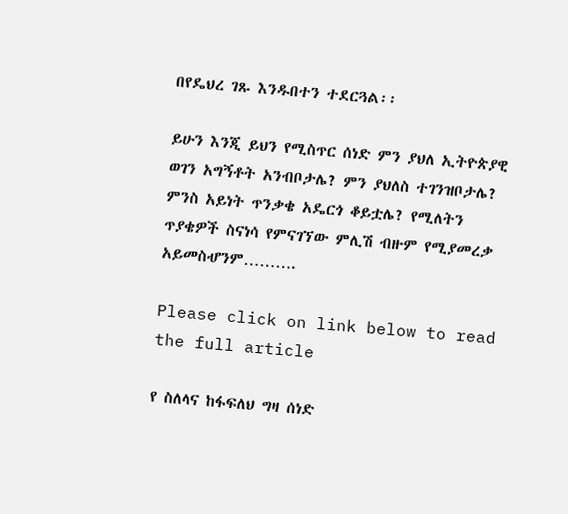በየዴህረ ገጹ እንዱበተን ተደርጓል፡፡

ይሁን እንጂ ይህን የሚስጥር ሰነድ ምን ያህለ ኢትዮጵያዊ ወገን አግኝቶት አንብቦታሌ? ምን ያህለስ ተገንዝቦታሌ? ምንስ አይነት ጥንቃቄ አዴርጎ ቆይቷሌ? የሚለትን ጥያቄዎች ስናነሳ የምናገኘው ምሊሽ ብዙም የሚያመረቃ አይመስሇንም……….

Please click on link below to read the full article

የ ስለላና ከፋፍለህ ግዛ ሰነድ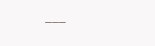___